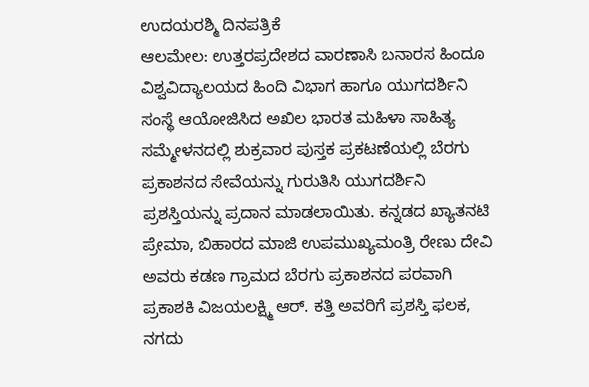ಉದಯರಶ್ಮಿ ದಿನಪತ್ರಿಕೆ
ಆಲಮೇಲ: ಉತ್ತರಪ್ರದೇಶದ ವಾರಣಾಸಿ ಬನಾರಸ ಹಿಂದೂ ವಿಶ್ವವಿದ್ಯಾಲಯದ ಹಿಂದಿ ವಿಭಾಗ ಹಾಗೂ ಯುಗದರ್ಶಿನಿ ಸಂಸ್ಥೆ ಆಯೋಜಿಸಿದ ಅಖಿಲ ಭಾರತ ಮಹಿಳಾ ಸಾಹಿತ್ಯ ಸಮ್ಮೇಳನದಲ್ಲಿ ಶುಕ್ರವಾರ ಪುಸ್ತಕ ಪ್ರಕಟಣೆಯಲ್ಲಿ ಬೆರಗು ಪ್ರಕಾಶನದ ಸೇವೆಯನ್ನು ಗುರುತಿಸಿ ಯುಗದರ್ಶಿನಿ ಪ್ರಶಸ್ತಿಯನ್ನು ಪ್ರದಾನ ಮಾಡಲಾಯಿತು. ಕನ್ನಡದ ಖ್ಯಾತನಟಿ ಪ್ರೇಮಾ, ಬಿಹಾರದ ಮಾಜಿ ಉಪಮುಖ್ಯಮಂತ್ರಿ ರೇಣು ದೇವಿ ಅವರು ಕಡಣ ಗ್ರಾಮದ ಬೆರಗು ಪ್ರಕಾಶನದ ಪರವಾಗಿ ಪ್ರಕಾಶಕಿ ವಿಜಯಲಕ್ಷ್ಮಿ ಆರ್. ಕತ್ತಿ ಅವರಿಗೆ ಪ್ರಶಸ್ತಿ ಫಲಕ, ನಗದು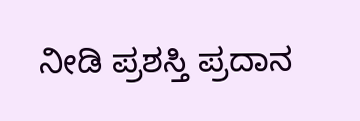ನೀಡಿ ಪ್ರಶಸ್ತಿ ಪ್ರದಾನ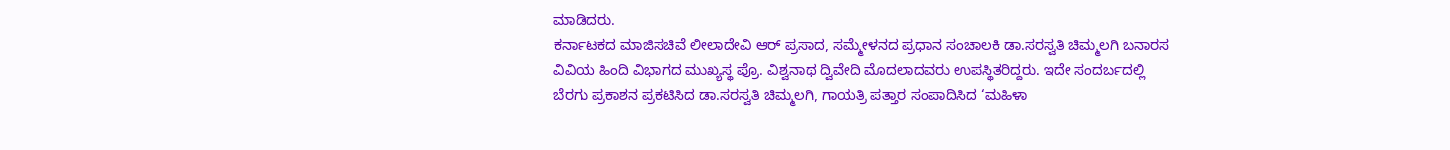ಮಾಡಿದರು.
ಕರ್ನಾಟಕದ ಮಾಜಿಸಚಿವೆ ಲೀಲಾದೇವಿ ಆರ್ ಪ್ರಸಾದ, ಸಮ್ಮೇಳನದ ಪ್ರಧಾನ ಸಂಚಾಲಕಿ ಡಾ.ಸರಸ್ವತಿ ಚಿಮ್ಮಲಗಿ ಬನಾರಸ ವಿವಿಯ ಹಿಂದಿ ವಿಭಾಗದ ಮುಖ್ಯಸ್ಥ ಪ್ರೊ. ವಿಶ್ವನಾಥ ದ್ವಿವೇದಿ ಮೊದಲಾದವರು ಉಪಸ್ಥಿತರಿದ್ದರು. ಇದೇ ಸಂದರ್ಬದಲ್ಲಿ ಬೆರಗು ಪ್ರಕಾಶನ ಪ್ರಕಟಿಸಿದ ಡಾ.ಸರಸ್ವತಿ ಚಿಮ್ಮಲಗಿ, ಗಾಯತ್ರಿ ಪತ್ತಾರ ಸಂಪಾದಿಸಿದ ‘ಮಹಿಳಾ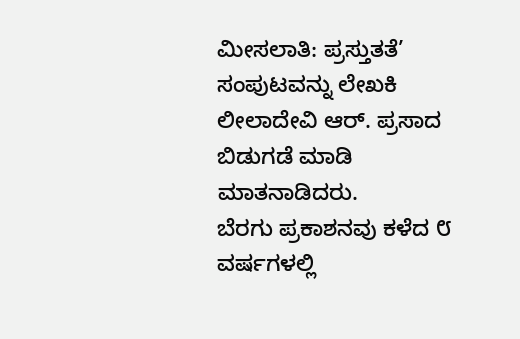ಮೀಸಲಾತಿ: ಪ್ರಸ್ತುತತೆ’ ಸಂಪುಟವನ್ನು ಲೇಖಕಿ ಲೀಲಾದೇವಿ ಆರ್. ಪ್ರಸಾದ ಬಿಡುಗಡೆ ಮಾಡಿ ಮಾತನಾಡಿದರು.
ಬೆರಗು ಪ್ರಕಾಶನವು ಕಳೆದ ೮ ವರ್ಷಗಳಲ್ಲಿ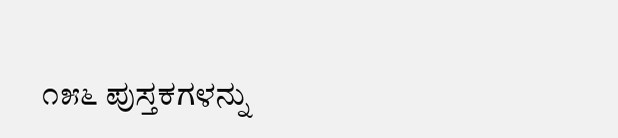೧೫೬ ಪುಸ್ತಕಗಳನ್ನು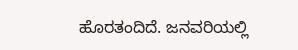ಹೊರತಂದಿದೆ. ಜನವರಿಯಲ್ಲಿ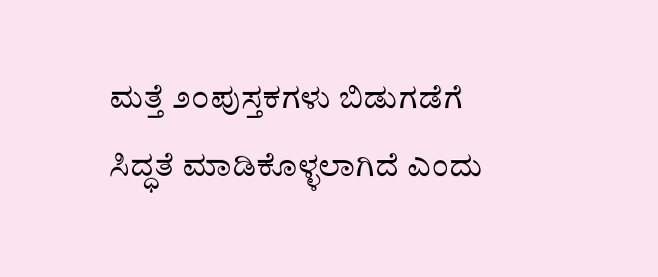ಮತ್ತೆ ೨೦ಪುಸ್ತಕಗಳು ಬಿಡುಗಡೆಗೆ ಸಿದ್ಧತೆ ಮಾಡಿಕೊಳ್ಳಲಾಗಿದೆ ಎಂದು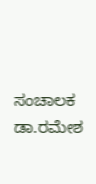ಸಂಚಾಲಕ ಡಾ.ರಮೇಶ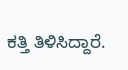ಕತ್ತಿ ತಿಳಿಸಿದ್ದಾರೆ.